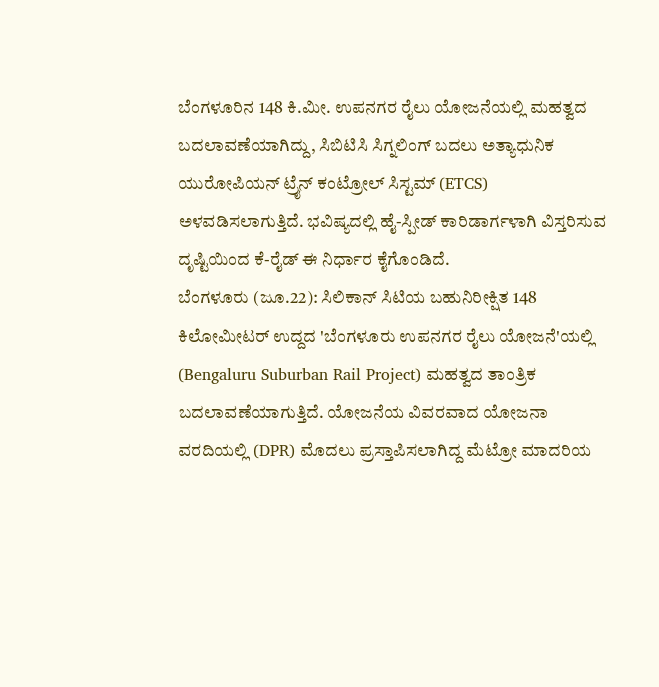ಬೆಂಗಳೂರಿನ 148 ಕಿ.ಮೀ. ಉಪನಗರ ರೈಲು ಯೋಜನೆಯಲ್ಲಿ ಮಹತ್ವದ ಬದಲಾವಣೆಯಾಗಿದ್ದು, ಸಿಬಿಟಿಸಿ ಸಿಗ್ನಲಿಂಗ್ ಬದಲು ಅತ್ಯಾಧುನಿಕ ಯುರೋಪಿಯನ್ ಟ್ರೈನ್ ಕಂಟ್ರೋಲ್ ಸಿಸ್ಟಮ್ (ETCS) ಅಳವಡಿಸಲಾಗುತ್ತಿದೆ. ಭವಿಷ್ಯದಲ್ಲಿ ಹೈ-ಸ್ಪೀಡ್ ಕಾರಿಡಾರ್ಗಳಾಗಿ ವಿಸ್ತರಿಸುವ ದೃಷ್ಟಿಯಿಂದ ಕೆ-ರೈಡ್ ಈ ನಿರ್ಧಾರ ಕೈಗೊಂಡಿದೆ.
ಬೆಂಗಳೂರು (ಜೂ.22): ಸಿಲಿಕಾನ್ ಸಿಟಿಯ ಬಹುನಿರೀಕ್ಷಿತ 148 ಕಿಲೋಮೀಟರ್ ಉದ್ದದ 'ಬೆಂಗಳೂರು ಉಪನಗರ ರೈಲು ಯೋಜನೆ'ಯಲ್ಲಿ (Bengaluru Suburban Rail Project) ಮಹತ್ವದ ತಾಂತ್ರಿಕ ಬದಲಾವಣೆಯಾಗುತ್ತಿದೆ. ಯೋಜನೆಯ ವಿವರವಾದ ಯೋಜನಾ ವರದಿಯಲ್ಲಿ (DPR) ಮೊದಲು ಪ್ರಸ್ತಾಪಿಸಲಾಗಿದ್ದ ಮೆಟ್ರೋ ಮಾದರಿಯ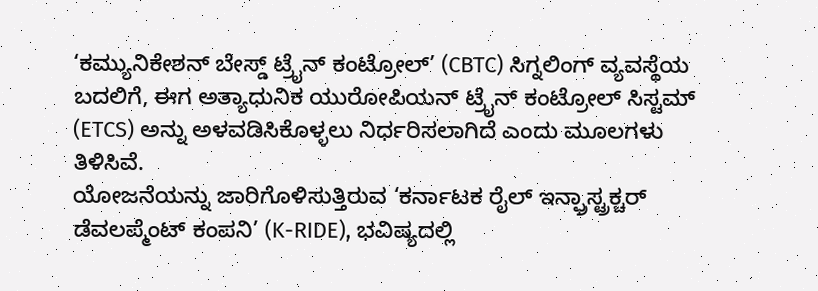‘ಕಮ್ಯುನಿಕೇಶನ್ ಬೇಸ್ಡ್ ಟ್ರೈನ್ ಕಂಟ್ರೋಲ್’ (CBTC) ಸಿಗ್ನಲಿಂಗ್ ವ್ಯವಸ್ಥೆಯ ಬದಲಿಗೆ, ಈಗ ಅತ್ಯಾಧುನಿಕ ಯುರೋಪಿಯನ್ ಟ್ರೈನ್ ಕಂಟ್ರೋಲ್ ಸಿಸ್ಟಮ್ (ETCS) ಅನ್ನು ಅಳವಡಿಸಿಕೊಳ್ಳಲು ನಿರ್ಧರಿಸಲಾಗಿದೆ ಎಂದು ಮೂಲಗಳು ತಿಳಿಸಿವೆ.
ಯೋಜನೆಯನ್ನು ಜಾರಿಗೊಳಿಸುತ್ತಿರುವ ‘ಕರ್ನಾಟಕ ರೈಲ್ ಇನ್ಫ್ರಾಸ್ಟ್ರಕ್ಚರ್ ಡೆವಲಪ್ಮೆಂಟ್ ಕಂಪನಿ’ (K-RIDE), ಭವಿಷ್ಯದಲ್ಲಿ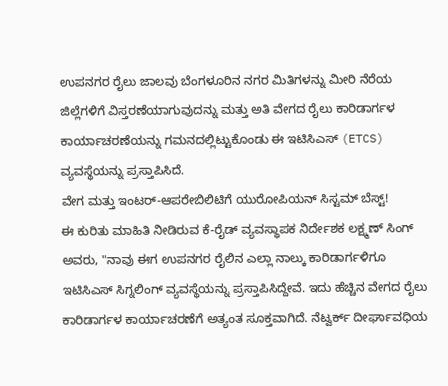ಉಪನಗರ ರೈಲು ಜಾಲವು ಬೆಂಗಳೂರಿನ ನಗರ ಮಿತಿಗಳನ್ನು ಮೀರಿ ನೆರೆಯ ಜಿಲ್ಲೆಗಳಿಗೆ ವಿಸ್ತರಣೆಯಾಗುವುದನ್ನು ಮತ್ತು ಅತಿ ವೇಗದ ರೈಲು ಕಾರಿಡಾರ್ಗಳ ಕಾರ್ಯಾಚರಣೆಯನ್ನು ಗಮನದಲ್ಲಿಟ್ಟುಕೊಂಡು ಈ ಇಟಿಸಿಎಸ್ (ETCS) ವ್ಯವಸ್ಥೆಯನ್ನು ಪ್ರಸ್ತಾಪಿಸಿದೆ.
ವೇಗ ಮತ್ತು ಇಂಟರ್-ಆಪರೇಬಿಲಿಟಿಗೆ ಯುರೋಪಿಯನ್ ಸಿಸ್ಟಮ್ ಬೆಸ್ಟ್!
ಈ ಕುರಿತು ಮಾಹಿತಿ ನೀಡಿರುವ ಕೆ-ರೈಡ್ ವ್ಯವಸ್ಥಾಪಕ ನಿರ್ದೇಶಕ ಲಕ್ಷ್ಮಣ್ ಸಿಂಗ್ ಅವರು, "ನಾವು ಈಗ ಉಪನಗರ ರೈಲಿನ ಎಲ್ಲಾ ನಾಲ್ಕು ಕಾರಿಡಾರ್ಗಳಿಗೂ ಇಟಿಸಿಎಸ್ ಸಿಗ್ನಲಿಂಗ್ ವ್ಯವಸ್ಥೆಯನ್ನು ಪ್ರಸ್ತಾಪಿಸಿದ್ದೇವೆ. ಇದು ಹೆಚ್ಚಿನ ವೇಗದ ರೈಲು ಕಾರಿಡಾರ್ಗಳ ಕಾರ್ಯಾಚರಣೆಗೆ ಅತ್ಯಂತ ಸೂಕ್ತವಾಗಿದೆ. ನೆಟ್ವರ್ಕ್ ದೀರ್ಘಾವಧಿಯ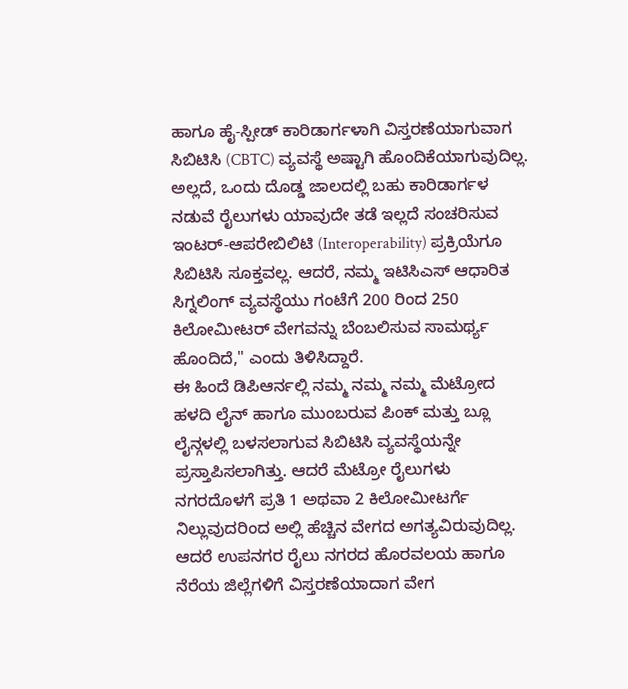ಹಾಗೂ ಹೈ-ಸ್ಪೀಡ್ ಕಾರಿಡಾರ್ಗಳಾಗಿ ವಿಸ್ತರಣೆಯಾಗುವಾಗ ಸಿಬಿಟಿಸಿ (CBTC) ವ್ಯವಸ್ಥೆ ಅಷ್ಟಾಗಿ ಹೊಂದಿಕೆಯಾಗುವುದಿಲ್ಲ. ಅಲ್ಲದೆ, ಒಂದು ದೊಡ್ಡ ಜಾಲದಲ್ಲಿ ಬಹು ಕಾರಿಡಾರ್ಗಳ ನಡುವೆ ರೈಲುಗಳು ಯಾವುದೇ ತಡೆ ಇಲ್ಲದೆ ಸಂಚರಿಸುವ ಇಂಟರ್-ಆಪರೇಬಿಲಿಟಿ (Interoperability) ಪ್ರಕ್ರಿಯೆಗೂ ಸಿಬಿಟಿಸಿ ಸೂಕ್ತವಲ್ಲ. ಆದರೆ, ನಮ್ಮ ಇಟಿಸಿಎಸ್ ಆಧಾರಿತ ಸಿಗ್ನಲಿಂಗ್ ವ್ಯವಸ್ಥೆಯು ಗಂಟೆಗೆ 200 ರಿಂದ 250 ಕಿಲೋಮೀಟರ್ ವೇಗವನ್ನು ಬೆಂಬಲಿಸುವ ಸಾಮರ್ಥ್ಯ ಹೊಂದಿದೆ," ಎಂದು ತಿಳಿಸಿದ್ದಾರೆ.
ಈ ಹಿಂದೆ ಡಿಪಿಆರ್ನಲ್ಲಿ ನಮ್ಮ ನಮ್ಮ ನಮ್ಮ ಮೆಟ್ರೋದ ಹಳದಿ ಲೈನ್ ಹಾಗೂ ಮುಂಬರುವ ಪಿಂಕ್ ಮತ್ತು ಬ್ಲೂ ಲೈನ್ಗಳಲ್ಲಿ ಬಳಸಲಾಗುವ ಸಿಬಿಟಿಸಿ ವ್ಯವಸ್ಥೆಯನ್ನೇ ಪ್ರಸ್ತಾಪಿಸಲಾಗಿತ್ತು. ಆದರೆ ಮೆಟ್ರೋ ರೈಲುಗಳು ನಗರದೊಳಗೆ ಪ್ರತಿ 1 ಅಥವಾ 2 ಕಿಲೋಮೀಟರ್ಗೆ ನಿಲ್ಲುವುದರಿಂದ ಅಲ್ಲಿ ಹೆಚ್ಚಿನ ವೇಗದ ಅಗತ್ಯವಿರುವುದಿಲ್ಲ. ಆದರೆ ಉಪನಗರ ರೈಲು ನಗರದ ಹೊರವಲಯ ಹಾಗೂ ನೆರೆಯ ಜಿಲ್ಲೆಗಳಿಗೆ ವಿಸ್ತರಣೆಯಾದಾಗ ವೇಗ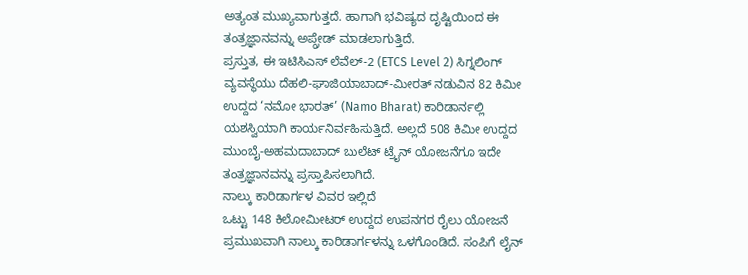ಅತ್ಯಂತ ಮುಖ್ಯವಾಗುತ್ತದೆ. ಹಾಗಾಗಿ ಭವಿಷ್ಯದ ದೃಷ್ಟಿಯಿಂದ ಈ ತಂತ್ರಜ್ಞಾನವನ್ನು ಅಪ್ಗ್ರೇಡ್ ಮಾಡಲಾಗುತ್ತಿದೆ.
ಪ್ರಸ್ತುತ, ಈ ಇಟಿಸಿಎಸ್ ಲೆವೆಲ್-2 (ETCS Level 2) ಸಿಗ್ನಲಿಂಗ್ ವ್ಯವಸ್ಥೆಯು ದೆಹಲಿ-ಘಾಜಿಯಾಬಾದ್-ಮೀರತ್ ನಡುವಿನ 82 ಕಿಮೀ ಉದ್ದದ ‘ನಮೋ ಭಾರತ್’ (Namo Bharat) ಕಾರಿಡಾರ್ನಲ್ಲಿ ಯಶಸ್ವಿಯಾಗಿ ಕಾರ್ಯನಿರ್ವಹಿಸುತ್ತಿದೆ. ಅಲ್ಲದೆ 508 ಕಿಮೀ ಉದ್ದದ ಮುಂಬೈ-ಅಹಮದಾಬಾದ್ ಬುಲೆಟ್ ಟ್ರೈನ್ ಯೋಜನೆಗೂ ಇದೇ ತಂತ್ರಜ್ಞಾನವನ್ನು ಪ್ರಸ್ತಾಪಿಸಲಾಗಿದೆ.
ನಾಲ್ಕು ಕಾರಿಡಾರ್ಗಳ ವಿವರ ಇಲ್ಲಿದೆ
ಒಟ್ಟು 148 ಕಿಲೋಮೀಟರ್ ಉದ್ದದ ಉಪನಗರ ರೈಲು ಯೋಜನೆ ಪ್ರಮುಖವಾಗಿ ನಾಲ್ಕು ಕಾರಿಡಾರ್ಗಳನ್ನು ಒಳಗೊಂಡಿದೆ. ಸಂಪಿಗೆ ಲೈನ್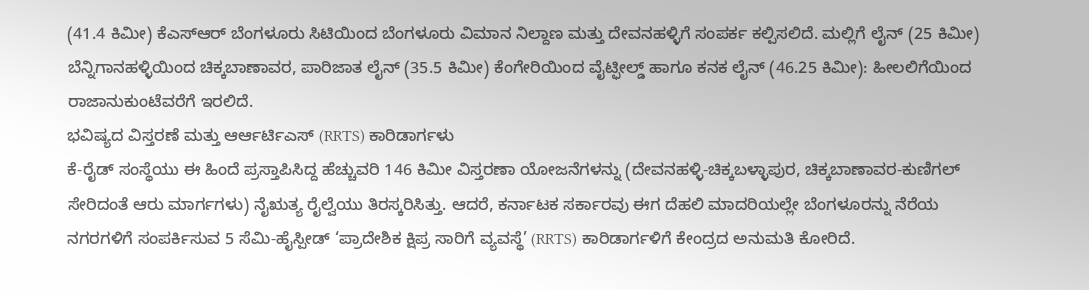(41.4 ಕಿಮೀ) ಕೆಎಸ್ಆರ್ ಬೆಂಗಳೂರು ಸಿಟಿಯಿಂದ ಬೆಂಗಳೂರು ವಿಮಾನ ನಿಲ್ದಾಣ ಮತ್ತು ದೇವನಹಳ್ಳಿಗೆ ಸಂಪರ್ಕ ಕಲ್ಪಿಸಲಿದೆ. ಮಲ್ಲಿಗೆ ಲೈನ್ (25 ಕಿಮೀ) ಬೆನ್ನಿಗಾನಹಳ್ಳಿಯಿಂದ ಚಿಕ್ಕಬಾಣಾವರ, ಪಾರಿಜಾತ ಲೈನ್ (35.5 ಕಿಮೀ) ಕೆಂಗೇರಿಯಿಂದ ವೈಟ್ಫೀಲ್ಡ್ ಹಾಗೂ ಕನಕ ಲೈನ್ (46.25 ಕಿಮೀ): ಹೀಲಲಿಗೆಯಿಂದ ರಾಜಾನುಕುಂಟೆವರೆಗೆ ಇರಲಿದೆ.
ಭವಿಷ್ಯದ ವಿಸ್ತರಣೆ ಮತ್ತು ಆರ್ಆರ್ಟಿಎಸ್ (RRTS) ಕಾರಿಡಾರ್ಗಳು
ಕೆ-ರೈಡ್ ಸಂಸ್ಥೆಯು ಈ ಹಿಂದೆ ಪ್ರಸ್ತಾಪಿಸಿದ್ದ ಹೆಚ್ಚುವರಿ 146 ಕಿಮೀ ವಿಸ್ತರಣಾ ಯೋಜನೆಗಳನ್ನು (ದೇವನಹಳ್ಳಿ-ಚಿಕ್ಕಬಳ್ಳಾಪುರ, ಚಿಕ್ಕಬಾಣಾವರ-ಕುಣಿಗಲ್ ಸೇರಿದಂತೆ ಆರು ಮಾರ್ಗಗಳು) ನೈಋತ್ಯ ರೈಲ್ವೆಯು ತಿರಸ್ಕರಿಸಿತ್ತು. ಆದರೆ, ಕರ್ನಾಟಕ ಸರ್ಕಾರವು ಈಗ ದೆಹಲಿ ಮಾದರಿಯಲ್ಲೇ ಬೆಂಗಳೂರನ್ನು ನೆರೆಯ ನಗರಗಳಿಗೆ ಸಂಪರ್ಕಿಸುವ 5 ಸೆಮಿ-ಹೈಸ್ಪೀಡ್ ‘ಪ್ರಾದೇಶಿಕ ಕ್ಷಿಪ್ರ ಸಾರಿಗೆ ವ್ಯವಸ್ಥೆ’ (RRTS) ಕಾರಿಡಾರ್ಗಳಿಗೆ ಕೇಂದ್ರದ ಅನುಮತಿ ಕೋರಿದೆ.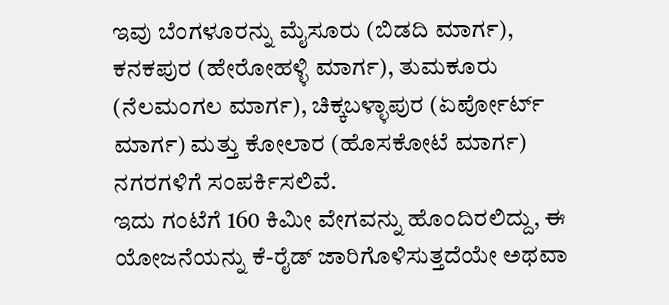ಇವು ಬೆಂಗಳೂರನ್ನು ಮೈಸೂರು (ಬಿಡದಿ ಮಾರ್ಗ), ಕನಕಪುರ (ಹೇರೋಹಳ್ಳಿ ಮಾರ್ಗ), ತುಮಕೂರು (ನೆಲಮಂಗಲ ಮಾರ್ಗ), ಚಿಕ್ಕಬಳ್ಳಾಪುರ (ಏರ್ಪೋರ್ಟ್ ಮಾರ್ಗ) ಮತ್ತು ಕೋಲಾರ (ಹೊಸಕೋಟೆ ಮಾರ್ಗ) ನಗರಗಳಿಗೆ ಸಂಪರ್ಕಿಸಲಿವೆ.
ಇದು ಗಂಟೆಗೆ 160 ಕಿಮೀ ವೇಗವನ್ನು ಹೊಂದಿರಲಿದ್ದು, ಈ ಯೋಜನೆಯನ್ನು ಕೆ-ರೈಡ್ ಜಾರಿಗೊಳಿಸುತ್ತದೆಯೇ ಅಥವಾ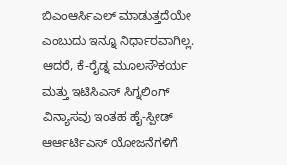ಬಿಎಂಆರ್ಸಿಎಲ್ ಮಾಡುತ್ತದೆಯೇ ಎಂಬುದು ಇನ್ನೂ ನಿರ್ಧಾರವಾಗಿಲ್ಲ. ಆದರೆ, ಕೆ-ರೈಡ್ನ ಮೂಲಸೌಕರ್ಯ ಮತ್ತು ಇಟಿಸಿಎಸ್ ಸಿಗ್ನಲಿಂಗ್ ವಿನ್ಯಾಸವು ಇಂತಹ ಹೈ-ಸ್ಪೀಡ್ ಆರ್ಆರ್ಟಿಎಸ್ ಯೋಜನೆಗಳಿಗೆ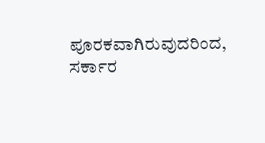ಪೂರಕವಾಗಿರುವುದರಿಂದ, ಸರ್ಕಾರ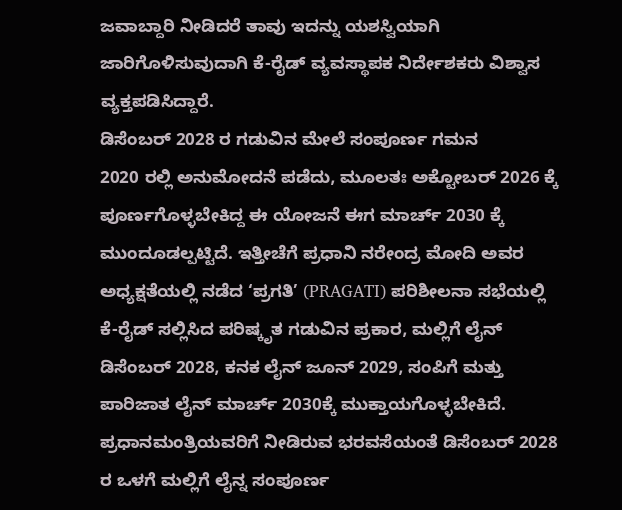ಜವಾಬ್ದಾರಿ ನೀಡಿದರೆ ತಾವು ಇದನ್ನು ಯಶಸ್ವಿಯಾಗಿ ಜಾರಿಗೊಳಿಸುವುದಾಗಿ ಕೆ-ರೈಡ್ ವ್ಯವಸ್ಥಾಪಕ ನಿರ್ದೇಶಕರು ವಿಶ್ವಾಸ ವ್ಯಕ್ತಪಡಿಸಿದ್ದಾರೆ.
ಡಿಸೆಂಬರ್ 2028 ರ ಗಡುವಿನ ಮೇಲೆ ಸಂಪೂರ್ಣ ಗಮನ
2020 ರಲ್ಲಿ ಅನುಮೋದನೆ ಪಡೆದು, ಮೂಲತಃ ಅಕ್ಟೋಬರ್ 2026 ಕ್ಕೆ ಪೂರ್ಣಗೊಳ್ಳಬೇಕಿದ್ದ ಈ ಯೋಜನೆ ಈಗ ಮಾರ್ಚ್ 2030 ಕ್ಕೆ ಮುಂದೂಡಲ್ಪಟ್ಟಿದೆ. ಇತ್ತೀಚೆಗೆ ಪ್ರಧಾನಿ ನರೇಂದ್ರ ಮೋದಿ ಅವರ ಅಧ್ಯಕ್ಷತೆಯಲ್ಲಿ ನಡೆದ ‘ಪ್ರಗತಿ’ (PRAGATI) ಪರಿಶೀಲನಾ ಸಭೆಯಲ್ಲಿ ಕೆ-ರೈಡ್ ಸಲ್ಲಿಸಿದ ಪರಿಷ್ಕೃತ ಗಡುವಿನ ಪ್ರಕಾರ, ಮಲ್ಲಿಗೆ ಲೈನ್ ಡಿಸೆಂಬರ್ 2028, ಕನಕ ಲೈನ್ ಜೂನ್ 2029, ಸಂಪಿಗೆ ಮತ್ತು ಪಾರಿಜಾತ ಲೈನ್ ಮಾರ್ಚ್ 2030ಕ್ಕೆ ಮುಕ್ತಾಯಗೊಳ್ಳಬೇಕಿದೆ.
ಪ್ರಧಾನಮಂತ್ರಿಯವರಿಗೆ ನೀಡಿರುವ ಭರವಸೆಯಂತೆ ಡಿಸೆಂಬರ್ 2028 ರ ಒಳಗೆ ಮಲ್ಲಿಗೆ ಲೈನ್ನ ಸಂಪೂರ್ಣ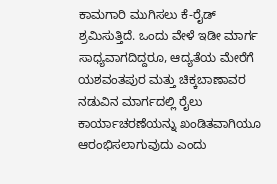ಕಾಮಗಾರಿ ಮುಗಿಸಲು ಕೆ-ರೈಡ್ ಶ್ರಮಿಸುತ್ತಿದೆ. ಒಂದು ವೇಳೆ ಇಡೀ ಮಾರ್ಗ ಸಾಧ್ಯವಾಗದಿದ್ದರೂ, ಆದ್ಯತೆಯ ಮೇರೆಗೆ ಯಶವಂತಪುರ ಮತ್ತು ಚಿಕ್ಕಬಾಣಾವರ ನಡುವಿನ ಮಾರ್ಗದಲ್ಲಿ ರೈಲು ಕಾರ್ಯಾಚರಣೆಯನ್ನು ಖಂಡಿತವಾಗಿಯೂ ಆರಂಭಿಸಲಾಗುವುದು ಎಂದು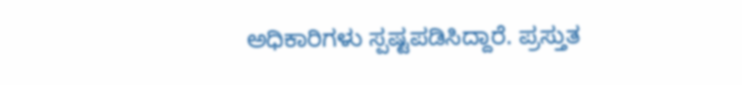ಅಧಿಕಾರಿಗಳು ಸ್ಪಷ್ಟಪಡಿಸಿದ್ದಾರೆ. ಪ್ರಸ್ತುತ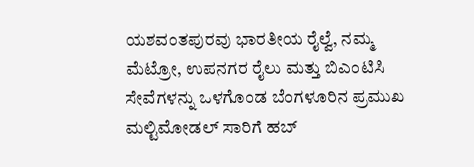ಯಶವಂತಪುರವು ಭಾರತೀಯ ರೈಲ್ವೆ, ನಮ್ಮ ಮೆಟ್ರೋ, ಉಪನಗರ ರೈಲು ಮತ್ತು ಬಿಎಂಟಿಸಿ ಸೇವೆಗಳನ್ನು ಒಳಗೊಂಡ ಬೆಂಗಳೂರಿನ ಪ್ರಮುಖ ಮಲ್ಟಿಮೋಡಲ್ ಸಾರಿಗೆ ಹಬ್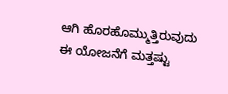ಆಗಿ ಹೊರಹೊಮ್ಮುತ್ತಿರುವುದು ಈ ಯೋಜನೆಗೆ ಮತ್ತಷ್ಟು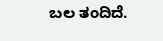ಬಲ ತಂದಿದೆ.